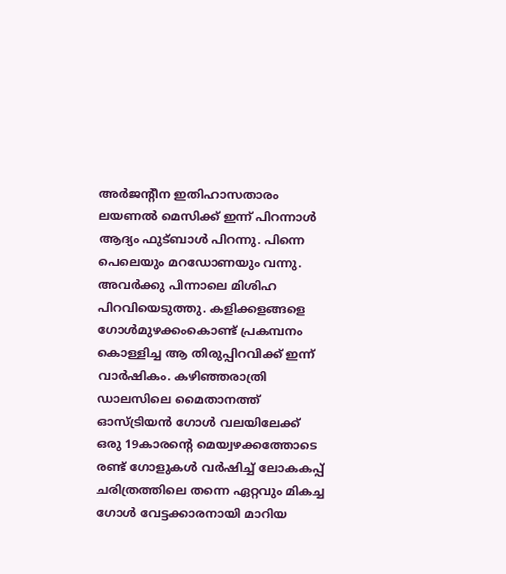അർജന്റീന ഇതിഹാസതാരം ലയണൽ മെസിക്ക് ഇന്ന് പിറന്നാൾ
ആദ്യം ഫുട്ബാൾ പിറന്നു. പിന്നെ പെലെയും മറഡോണയും വന്നു. അവർക്കു പിന്നാലെ മിശിഹ പിറവിയെടുത്തു. കളിക്കളങ്ങളെ ഗോൾമുഴക്കംകൊണ്ട് പ്രകമ്പനം കൊള്ളിച്ച ആ തിരുപ്പിറവിക്ക് ഇന്ന് വാർഷികം. കഴിഞ്ഞരാത്രി ഡാലസിലെ മൈതാനത്ത് ഓസ്ട്രിയൻ ഗോൾ വലയിലേക്ക് ഒരു 19കാരന്റെ മെയ്വഴക്കത്തോടെ രണ്ട് ഗോളുകൾ വർഷിച്ച് ലോകകപ്പ് ചരിത്രത്തിലെ തന്നെ ഏറ്റവും മികച്ച ഗോൾ വേട്ടക്കാരനായി മാറിയ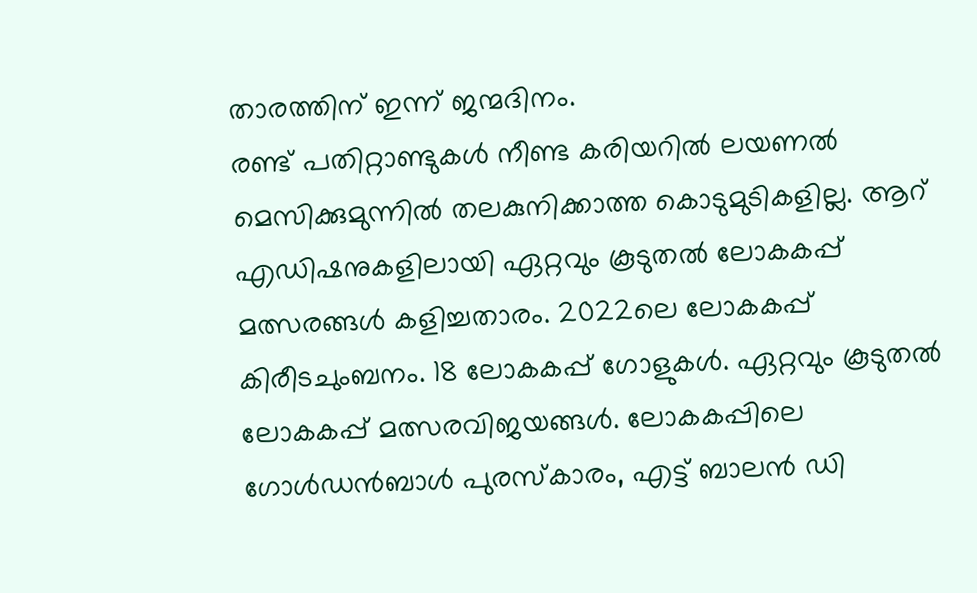താരത്തിന് ഇന്ന് ജന്മദിനം.
രണ്ട് പതിറ്റാണ്ടുകൾ നീണ്ട കരിയറിൽ ലയണൽ മെസിക്കുമുന്നിൽ തലകുനിക്കാത്ത കൊടുമുടികളില്ല. ആറ് എഡിഷനുകളിലായി ഏറ്റവും കൂടുതൽ ലോകകപ്പ് മത്സരങ്ങൾ കളിച്ചതാരം. 2022ലെ ലോകകപ്പ് കിരീടചുംബനം. 18 ലോകകപ്പ് ഗോളുകൾ. ഏറ്റവും കൂടുതൽ ലോകകപ്പ് മത്സരവിജയങ്ങൾ. ലോകകപ്പിലെ ഗോൾഡൻബാൾ പുരസ്കാരം, എട്ട് ബാലൻ ഡി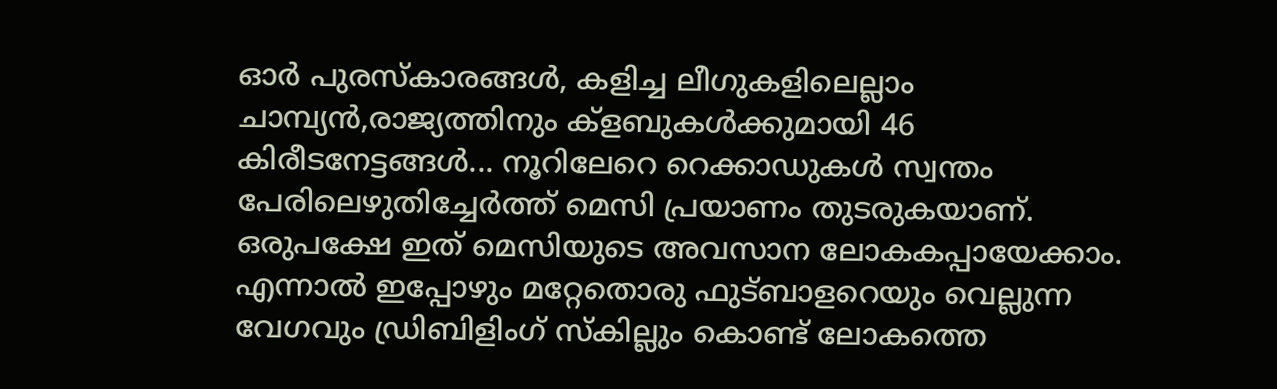ഓർ പുരസ്കാരങ്ങൾ, കളിച്ച ലീഗുകളിലെല്ലാം ചാമ്പ്യൻ,രാജ്യത്തിനും ക്ളബുകൾക്കുമായി 46 കിരീടനേട്ടങ്ങൾ... നൂറിലേറെ റെക്കാഡുകൾ സ്വന്തം പേരിലെഴുതിച്ചേർത്ത് മെസി പ്രയാണം തുടരുകയാണ്.
ഒരുപക്ഷേ ഇത് മെസിയുടെ അവസാന ലോകകപ്പായേക്കാം. എന്നാൽ ഇപ്പോഴും മറ്റേതൊരു ഫുട്ബാളറെയും വെല്ലുന്ന വേഗവും ഡ്രിബിളിംഗ് സ്കില്ലും കൊണ്ട് ലോകത്തെ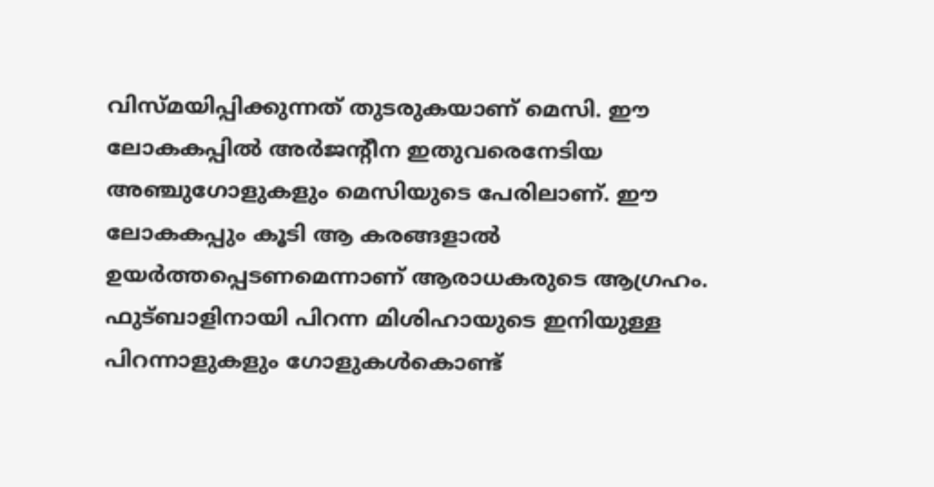വിസ്മയിപ്പിക്കുന്നത് തുടരുകയാണ് മെസി. ഈ ലോകകപ്പിൽ അർജന്റീന ഇതുവരെനേടിയ അഞ്ചുഗോളുകളും മെസിയുടെ പേരിലാണ്. ഈ ലോകകപ്പും കൂടി ആ കരങ്ങളാൽ ഉയർത്തപ്പെടണമെന്നാണ് ആരാധകരുടെ ആഗ്രഹം. ഫുട്ബാളിനായി പിറന്ന മിശിഹായുടെ ഇനിയുള്ള പിറന്നാളുകളും ഗോളുകൾകൊണ്ട്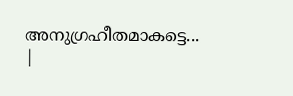അനുഗ്രഹീതമാകട്ടെ...
|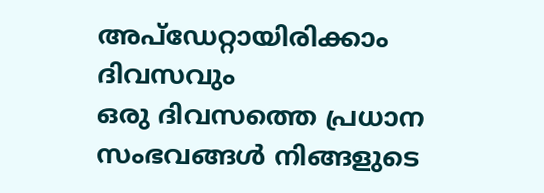അപ്ഡേറ്റായിരിക്കാം ദിവസവും
ഒരു ദിവസത്തെ പ്രധാന സംഭവങ്ങൾ നിങ്ങളുടെ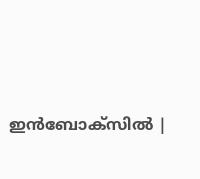ഇൻബോക്സിൽ |